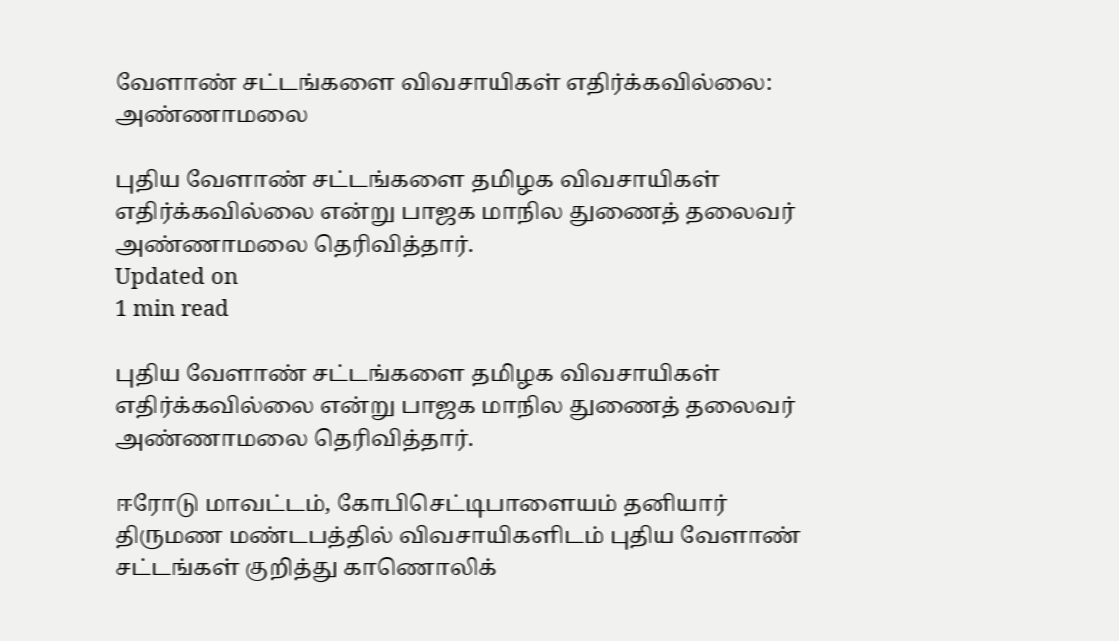வேளாண் சட்டங்களை விவசாயிகள் எதிர்க்கவில்லை: அண்ணாமலை

புதிய வேளாண் சட்டங்களை தமிழக விவசாயிகள் எதிர்க்கவில்லை என்று பாஜக மாநில துணைத் தலைவர் அண்ணாமலை தெரிவித்தார்.
Updated on
1 min read

புதிய வேளாண் சட்டங்களை தமிழக விவசாயிகள் எதிர்க்கவில்லை என்று பாஜக மாநில துணைத் தலைவர் அண்ணாமலை தெரிவித்தார்.

ஈரோடு மாவட்டம், கோபிசெட்டிபாளையம் தனியார் திருமண மண்டபத்தில் விவசாயிகளிடம் புதிய வேளாண் சட்டங்கள் குறித்து காணொலிக்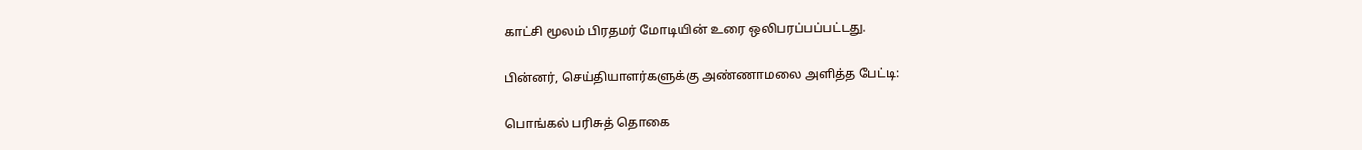காட்சி மூலம் பிரதமர் மோடியின் உரை ஒலிபரப்பப்பட்டது.

பின்னர், செய்தியாளர்களுக்கு அண்ணாமலை அளித்த பேட்டி:

பொங்கல் பரிசுத் தொகை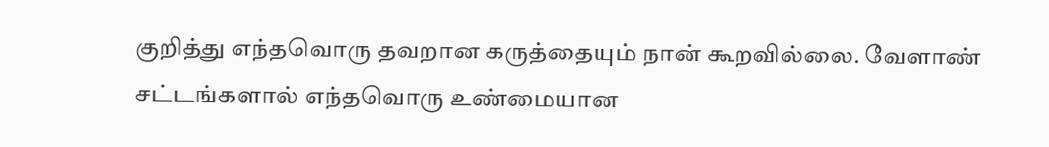குறித்து எந்தவொரு தவறான கருத்தையும் நான் கூறவில்லை. வேளாண் சட்டங்களால் எந்தவொரு உண்மையான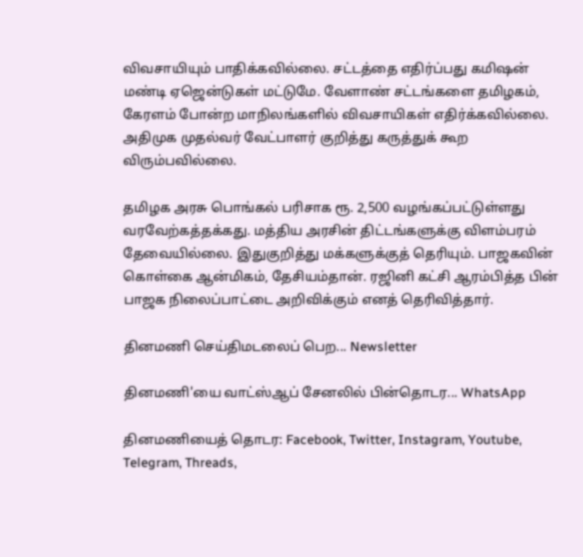விவசாயியும் பாதிக்கவில்லை. சட்டத்தை எதிர்ப்பது கமிஷன் மண்டி ஏஜென்டுகள் மட்டுமே. வேளாண் சட்டங்களை தமிழகம், கேரளம் போன்ற மாநிலங்களில் விவசாயிகள் எதிர்க்கவில்லை. அதிமுக முதல்வர் வேட்பாளர் குறித்து கருத்துக் கூற விரும்பவில்லை.

தமிழக அரசு பொங்கல் பரிசாக ரூ. 2,500 வழங்கப்பட்டுள்ளது வரவேற்கத்தக்கது. மத்திய அரசின் திட்டங்களுக்கு விளம்பரம் தேவையில்லை. இதுகுறித்து மக்களுக்குத் தெரியும். பாஜகவின் கொள்கை ஆன்மிகம், தேசியம்தான். ரஜினி கட்சி ஆரம்பித்த பின் பாஜக நிலைப்பாட்டை அறிவிக்கும் எனத் தெரிவித்தார்.

தினமணி செய்திமடலைப் பெற... Newsletter

தினமணி'யை வாட்ஸ்ஆப் சேனலில் பின்தொடர... WhatsApp

தினமணியைத் தொடர: Facebook, Twitter, Instagram, Youtube, Telegram, Threads,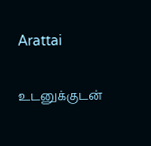Arattai

உடனுக்குடன்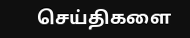செய்திகளை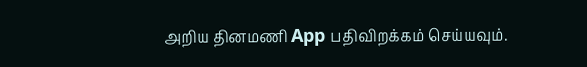அறிய தினமணி App பதிவிறக்கம் செய்யவும்.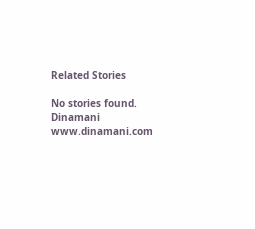Related Stories

No stories found.
Dinamani
www.dinamani.com